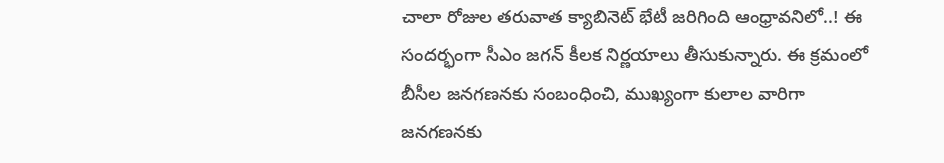చాలా రోజుల త‌రువాత క్యాబినెట్ భేటీ జ‌రిగింది ఆంధ్రావ‌నిలో..! ఈ సంద‌ర్భంగా సీఎం జ‌గ‌న్ కీల‌క నిర్ణ‌యాలు తీసుకున్నారు. ఈ క్ర‌మంలో బీసీల జ‌న‌గ‌ణ‌న‌కు సంబంధించి, ముఖ్యంగా కులాల వారిగా జ‌న‌గ‌ణ‌న‌కు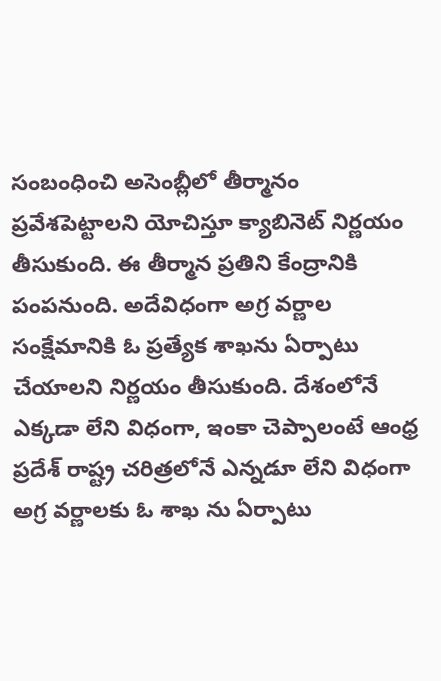సంబంధించి అసెంబ్లీలో తీర్మానం ప్ర‌వేశ‌పెట్టాల‌ని యోచిస్తూ క్యాబినెట్ నిర్ణ‌యం తీసుకుంది. ఈ తీర్మాన ప్ర‌తిని కేంద్రానికి పంప‌నుంది. అదేవిధంగా అగ్ర వ‌ర్ణాల సంక్షేమానికి ఓ ప్ర‌త్యేక శాఖను ఏర్పాటు చేయాల‌ని నిర్ణ‌యం తీసుకుంది. దేశంలోనే ఎక్క‌డా లేని విధంగా, ఇంకా చెప్పాలంటే ఆంధ్ర ప్ర‌దేశ్ రాష్ట్ర చ‌రిత్ర‌లోనే ఎన్న‌డూ లేని విధంగా అగ్ర వ‌ర్ణాల‌కు ఓ శాఖ ను ఏర్పాటు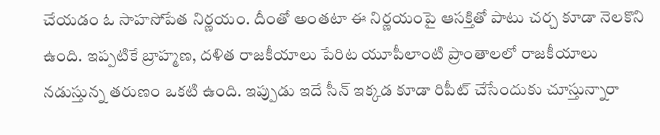చేయ‌డం ఓ సాహ‌సోపేత నిర్ణ‌యం. దీంతో అంత‌టా ఈ నిర్ణ‌యంపై ఆస‌క్తితో పాటు చ‌ర్చ కూడా నెల‌కొని ఉంది. ఇప్ప‌టికే బ్రాహ్మ‌ణ‌, ద‌ళిత రాజ‌కీయాలు పేరిట యూపీలాంటి ప్రాంతాల‌లో రాజ‌కీయాలు న‌డుస్తున్న త‌రుణం ఒక‌టి ఉంది. ఇప్పుడు ఇదే సీన్ ఇక్క‌డ కూడా రిపీట్ చేసేందుకు చూస్తున్నారా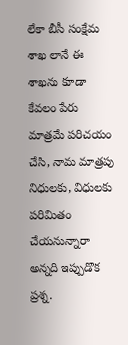లేకా బీసీ సంక్షేమ శాఖ లానే ఈ శాఖ‌ను కూడా కేవ‌లం పేరు మాత్ర‌మే ప‌రిచయం చేసి, నామ మాత్ర‌పు నిధుల‌కు, విధుల‌కు ప‌రిమితం చేయ‌నున్నారా అన్న‌ది ఇప్పుడొక ప్ర‌శ్న.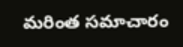మరింత సమాచారం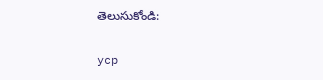తెలుసుకోండి:

ycp